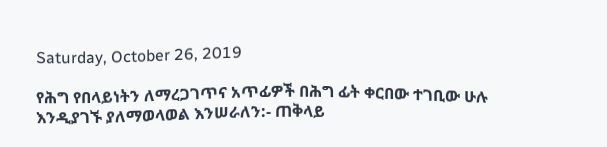Saturday, October 26, 2019

የሕግ የበላይነትን ለማረጋገጥና አጥፊዎች በሕግ ፊት ቀርበው ተገቢው ሁሉ እንዲያገኙ ያለማወላወል እንሠራለን:- ጠቅላይ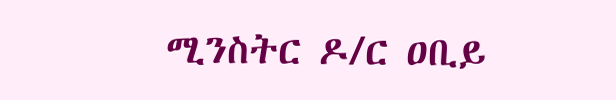ሚንስትር ዶ/ር ዐቢይ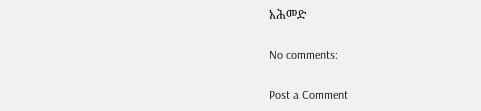አሕመድ

No comments:

Post a Comment